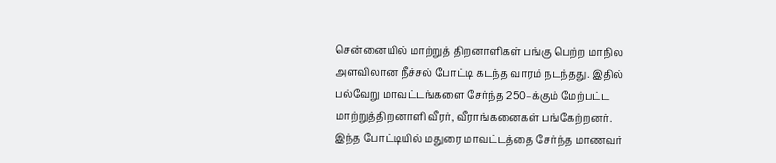சென்னையில் மாற்றுத் திறனாளிகள் பங்கு பெற்ற மாநில அளவிலான நீச்சல் போட்டி கடந்த வாரம் நடந்தது. இதில் பல்வேறு மாவட்டங்களை சேர்ந்த 250–க்கும் மேற்பட்ட மாற்றுத்திறனாளி வீரர், வீராங்கனைகள் பங்கேற்றனர்.
இந்த போட்டியில் மதுரை மாவட்டத்தை சேர்ந்த மாணவர்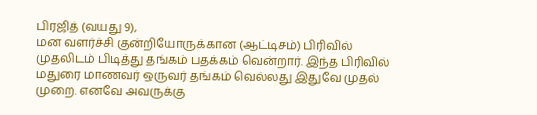பிரஜித் (வயது 9),
மன வளர்ச்சி குன்றியோருக்கான (ஆட்டிசம்) பிரிவில் முதலிடம் பிடித்து தங்கம் பதக்கம் வென்றார். இந்த பிரிவில் மதுரை மாணவர் ஒருவர் தங்கம் வெல்லது இதுவே முதல் முறை. எனவே அவருக்கு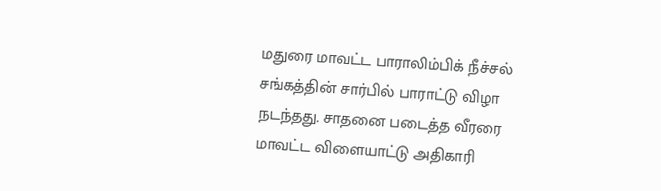மதுரை மாவட்ட பாராலிம்பிக் நீச்சல் சங்கத்தின் சார்பில் பாராட்டு விழா நடந்தது. சாதனை படைத்த வீரரை மாவட்ட விளையாட்டு அதிகாரி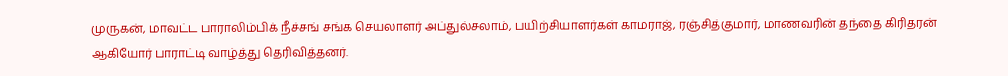முருகன், மாவட்ட பாராலிம்பிக் நீச்சங் சங்க செயலாளர் அப்துல்சலாம், பயிற்சியாளர்கள் காமராஜ், ரஞ்சித்குமார், மாணவரின் தந்தை கிரிதரன் ஆகியோர் பாராட்டி வாழ்த்து தெரிவித்தனர்.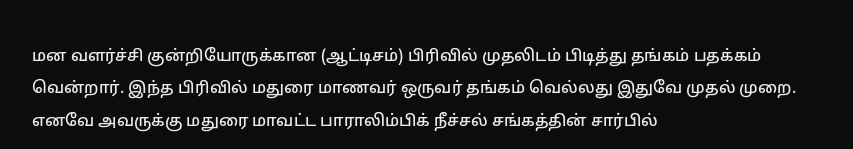மன வளர்ச்சி குன்றியோருக்கான (ஆட்டிசம்) பிரிவில் முதலிடம் பிடித்து தங்கம் பதக்கம் வென்றார். இந்த பிரிவில் மதுரை மாணவர் ஒருவர் தங்கம் வெல்லது இதுவே முதல் முறை. எனவே அவருக்கு மதுரை மாவட்ட பாராலிம்பிக் நீச்சல் சங்கத்தின் சார்பில்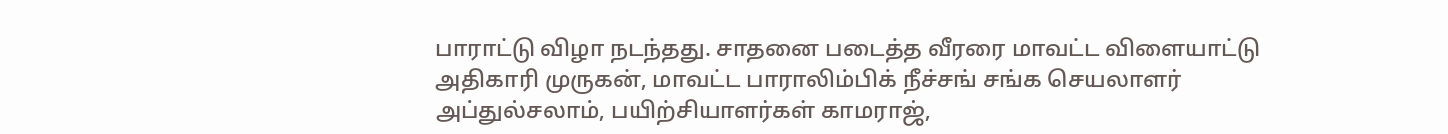பாராட்டு விழா நடந்தது. சாதனை படைத்த வீரரை மாவட்ட விளையாட்டு அதிகாரி முருகன், மாவட்ட பாராலிம்பிக் நீச்சங் சங்க செயலாளர் அப்துல்சலாம், பயிற்சியாளர்கள் காமராஜ்,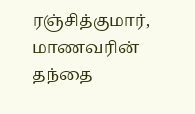ரஞ்சித்குமார், மாணவரின் தந்தை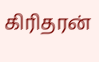கிரிதரன்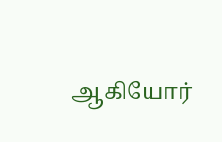ஆகியோர்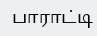பாராட்டி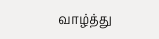வாழ்த்து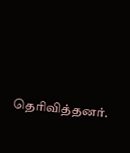தெரிவித்தனர்.